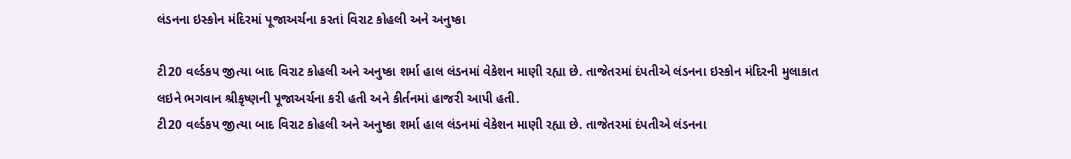લંડનના ઇસ્કોન મંદિરમાં પૂજાઅર્ચના કરતાં વિરાટ કોહલી અને અનુષ્કા

ટી20 વર્લ્ડકપ જીત્યા બાદ વિરાટ કોહલી અને અનુષ્કા શર્મા હાલ લંડનમાં વેકેશન માણી રહ્યા છે. તાજેતરમાં દંપતીએ લંડનના ઇસ્કોન મંદિરની મુલાકાત લઇને ભગવાન શ્રીકૃષ્ણની પૂજાઅર્ચના કરી હતી અને કીર્તનમાં હાજરી આપી હતી.
ટી20 વર્લ્ડકપ જીત્યા બાદ વિરાટ કોહલી અને અનુષ્કા શર્મા હાલ લંડનમાં વેકેશન માણી રહ્યા છે. તાજેતરમાં દંપતીએ લંડનના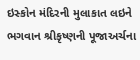ઇસ્કોન મંદિરની મુલાકાત લઇને ભગવાન શ્રીકૃષ્ણની પૂજાઅર્ચના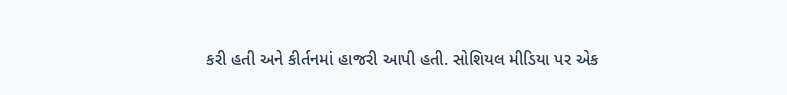કરી હતી અને કીર્તનમાં હાજરી આપી હતી. સોશિયલ મીડિયા પર એક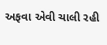અફવા એવી ચાલી રહી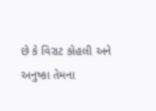છે કે વિરાટ કોહલી અને અનુષ્કા તેમના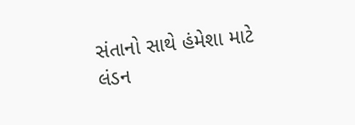સંતાનો સાથે હંમેશા માટે લંડન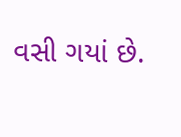વસી ગયાં છે.